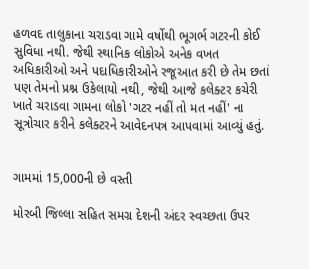હળવદ તાલુકાના ચરાડવા ગામે વર્ષોથી ભૂગર્ભ ગટરની કોઈ સુવિધા નથી. જેથી સ્થાનિક લોકોએ અનેક વખત અધિકારીઓ અને પદાધિકારીઓને રજૂઆત કરી છે તેમ છતાં પણ તેમનો પ્રશ્ન ઉકેલાયો નથી, જેથી આજે કલેક્ટર કચેરી ખાતે ચરાડવા ગામના લોકો 'ગટર નહીં તો મત નહીં' ના સૂત્રોચાર કરીને કલેક્ટરને આવેદનપત્ર આપવામાં આવ્યું હતું.


ગામમાં 15,000ની છે વસ્તી

મોરબી જિલ્લા સહિત સમગ્ર દેશની અંદર સ્વચ્છતા ઉપર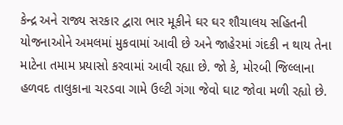કેન્દ્ર અને રાજ્ય સરકાર દ્વારા ભાર મૂકીને ઘર ઘર શૌચાલય સહિતની યોજનાઓને અમલમાં મુકવામાં આવી છે અને જાહેરમાં ગંદકી ન થાય તેના માટેના તમામ પ્રયાસો કરવામાં આવી રહ્યા છે. જો કે, મોરબી જિલ્લાના હળવદ તાલુકાના ચરડવા ગામે ઉલ્ટી ગંગા જેવો ઘાટ જોવા મળી રહ્યો છે.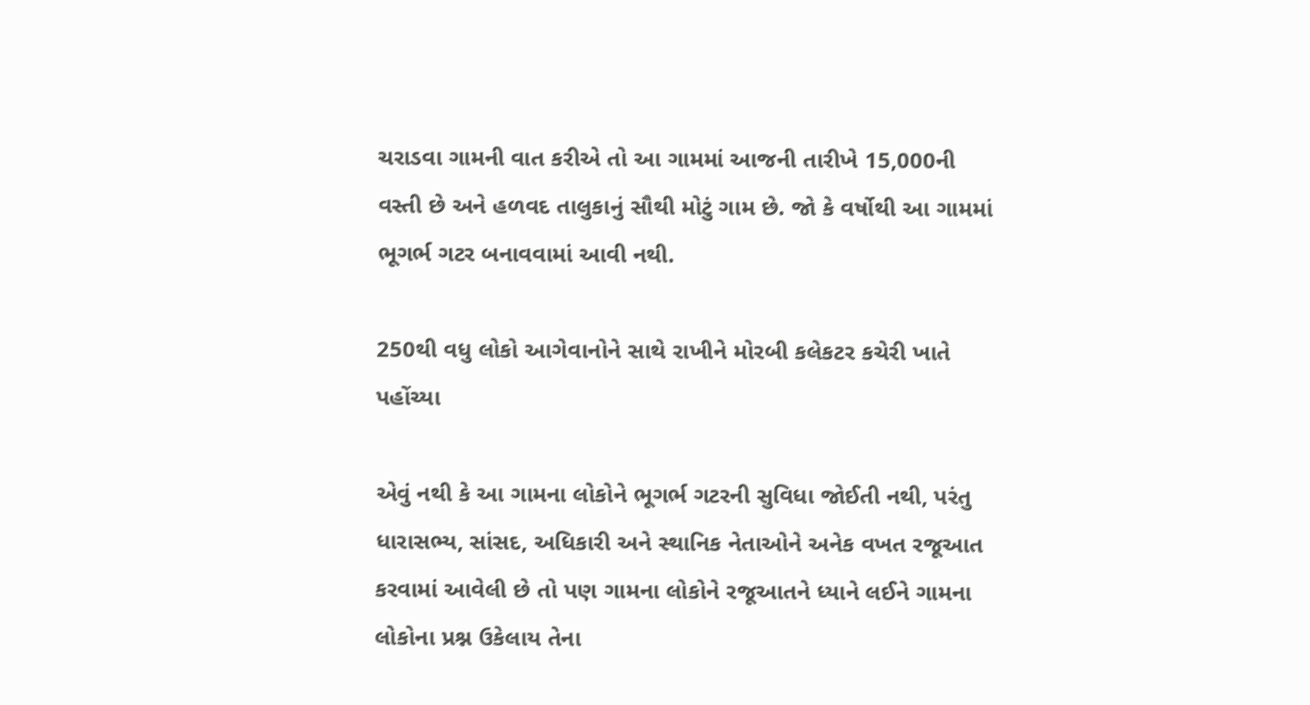ચરાડવા ગામની વાત કરીએ તો આ ગામમાં આજની તારીખે 15,000ની વસ્તી છે અને હળવદ તાલુકાનું સૌથી મોટું ગામ છે. જો કે વર્ષોથી આ ગામમાં ભૂગર્ભ ગટર બનાવવામાં આવી નથી.

250થી વધુ લોકો આગેવાનોને સાથે રાખીને મોરબી કલેકટર કચેરી ખાતે પહોંચ્યા

એવું નથી કે આ ગામના લોકોને ભૂગર્ભ ગટરની સુવિધા જોઈતી નથી, પરંતુ ધારાસભ્ય, સાંસદ, અધિકારી અને સ્થાનિક નેતાઓને અનેક વખત રજૂઆત કરવામાં આવેલી છે તો પણ ગામના લોકોને રજૂઆતને ધ્યાને લઈને ગામના લોકોના પ્રશ્ન ઉકેલાય તેના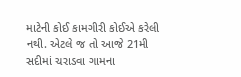માટેની કોઈ કામગીરી કોઈએ કરેલી નથી. એટલે જ તો આજે 21મી સદીમાં ચરાડવા ગામના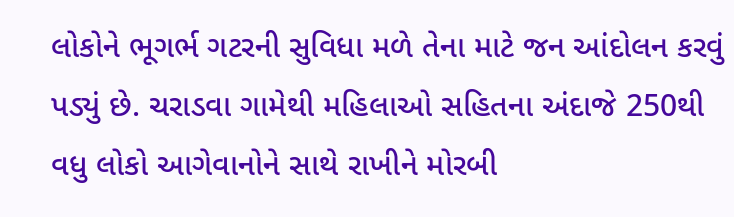લોકોને ભૂગર્ભ ગટરની સુવિધા મળે તેના માટે જન આંદોલન કરવું પડ્યું છે. ચરાડવા ગામેથી મહિલાઓ સહિતના અંદાજે 250થી વધુ લોકો આગેવાનોને સાથે રાખીને મોરબી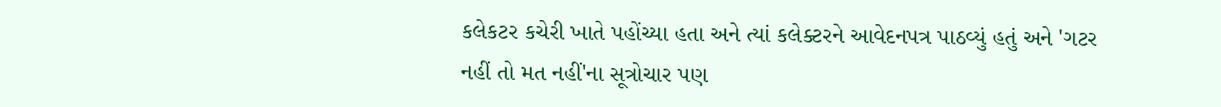કલેકટર કચેરી ખાતે પહોંચ્યા હતા અને ત્યાં કલેક્ટરને આવેદનપત્ર પાઠવ્યું હતું અને 'ગટર નહીં તો મત નહીં'ના સૂત્રોચાર પણ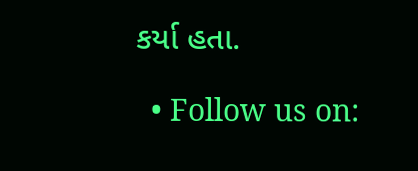કર્યા હતા.

  • Follow us on: